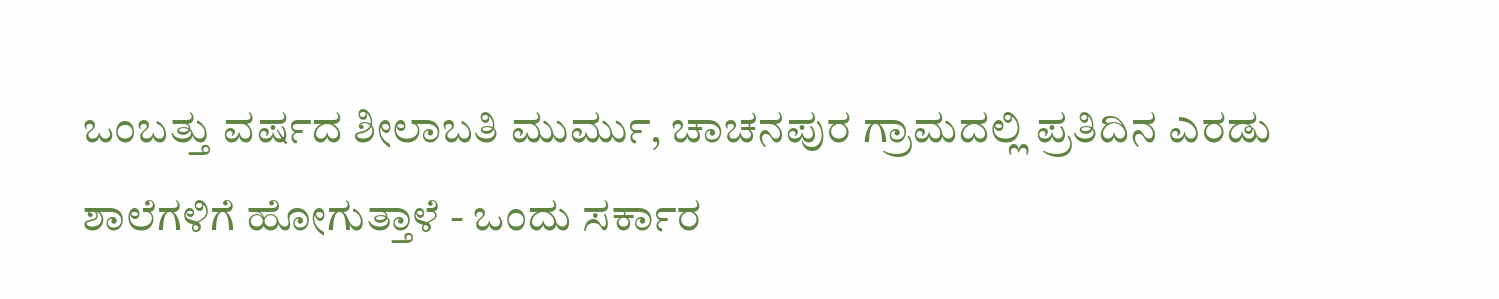ಒಂಬತ್ತು ವರ್ಷದ ಶೀಲಾಬತಿ ಮುರ್ಮು, ಚಾಚನಪುರ ಗ್ರಾಮದಲ್ಲಿ ಪ್ರತಿದಿನ ಎರಡು ಶಾಲೆಗಳಿಗೆ ಹೋಗುತ್ತಾಳೆ - ಒಂದು ಸರ್ಕಾರ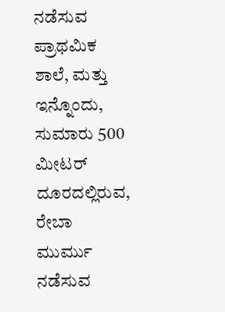ನಡೆಸುವ ಪ್ರಾಥಮಿಕ ಶಾಲೆ, ಮತ್ತು ಇನ್ನೊಂದು, ಸುಮಾರು 500 ಮೀಟರ್ ದೂರದಲ್ಲಿರುವ, ರೇಬಾ ಮುರ್ಮು ನಡೆಸುವ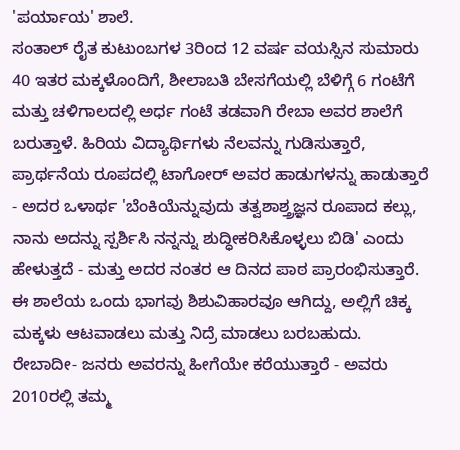'ಪರ್ಯಾಯ' ಶಾಲೆ.
ಸಂತಾಲ್ ರೈತ ಕುಟುಂಬಗಳ 3ರಿಂದ 12 ವರ್ಷ ವಯಸ್ಸಿನ ಸುಮಾರು 40 ಇತರ ಮಕ್ಕಳೊಂದಿಗೆ, ಶೀಲಾಬತಿ ಬೇಸಗೆಯಲ್ಲಿ ಬೆಳಿಗ್ಗೆ 6 ಗಂಟೆಗೆ ಮತ್ತು ಚಳಿಗಾಲದಲ್ಲಿ ಅರ್ಧ ಗಂಟೆ ತಡವಾಗಿ ರೇಬಾ ಅವರ ಶಾಲೆಗೆ ಬರುತ್ತಾಳೆ. ಹಿರಿಯ ವಿದ್ಯಾರ್ಥಿಗಳು ನೆಲವನ್ನು ಗುಡಿಸುತ್ತಾರೆ, ಪ್ರಾರ್ಥನೆಯ ರೂಪದಲ್ಲಿ ಟಾಗೋರ್ ಅವರ ಹಾಡುಗಳನ್ನು ಹಾಡುತ್ತಾರೆ - ಅದರ ಒಳಾರ್ಥ 'ಬೆಂಕಿಯೆನ್ನುವುದು ತತ್ವಶಾಶ್ತ್ರಜ್ಞನ ರೂಪಾದ ಕಲ್ಲು, ನಾನು ಅದನ್ನು ಸ್ಪರ್ಶಿಸಿ ನನ್ನನ್ನು ಶುದ್ಧೀಕರಿಸಿಕೊಳ್ಳಲು ಬಿಡಿ' ಎಂದು ಹೇಳುತ್ತದೆ - ಮತ್ತು ಅದರ ನಂತರ ಆ ದಿನದ ಪಾಠ ಪ್ರಾರಂಭಿಸುತ್ತಾರೆ. ಈ ಶಾಲೆಯ ಒಂದು ಭಾಗವು ಶಿಶುವಿಹಾರವೂ ಆಗಿದ್ದು, ಅಲ್ಲಿಗೆ ಚಿಕ್ಕ ಮಕ್ಕಳು ಆಟವಾಡಲು ಮತ್ತು ನಿದ್ರೆ ಮಾಡಲು ಬರಬಹುದು.
ರೇಬಾದೀ- ಜನರು ಅವರನ್ನು ಹೀಗೆಯೇ ಕರೆಯುತ್ತಾರೆ - ಅವರು 2010ರಲ್ಲಿ ತಮ್ಮ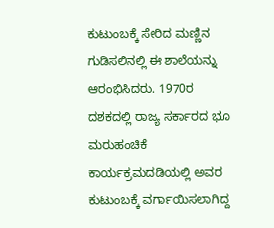ಕುಟುಂಬಕ್ಕೆ ಸೇರಿದ ಮಣ್ಣಿನ ಗುಡಿಸಲಿನಲ್ಲಿ ಈ ಶಾಲೆಯನ್ನು ಆರಂಭಿಸಿದರು. 1970ರ ದಶಕದಲ್ಲಿ ರಾಜ್ಯ ಸರ್ಕಾರದ ಭೂ ಮರುಹಂಚಿಕೆ ಕಾರ್ಯಕ್ರಮದಡಿಯಲ್ಲಿ ಅವರ ಕುಟುಂಬಕ್ಕೆ ವರ್ಗಾಯಿಸಲಾಗಿದ್ದ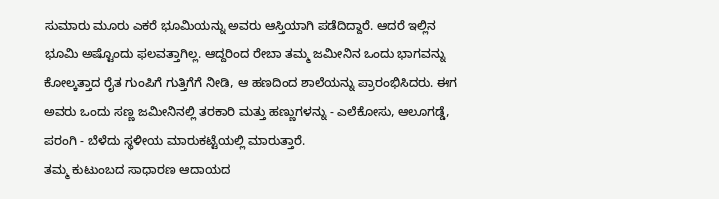ಸುಮಾರು ಮೂರು ಎಕರೆ ಭೂಮಿಯನ್ನು ಅವರು ಆಸ್ತಿಯಾಗಿ ಪಡೆದಿದ್ದಾರೆ. ಆದರೆ ಇಲ್ಲಿನ ಭೂಮಿ ಅಷ್ಟೊಂದು ಫಲವತ್ತಾಗಿಲ್ಲ. ಆದ್ದರಿಂದ ರೇಬಾ ತಮ್ಮ ಜಮೀನಿನ ಒಂದು ಭಾಗವನ್ನು ಕೋಲ್ಕತ್ತಾದ ರೈತ ಗುಂಪಿಗೆ ಗುತ್ತಿಗೆಗೆ ನೀಡಿ, ಆ ಹಣದಿಂದ ಶಾಲೆಯನ್ನು ಪ್ರಾರಂಭಿಸಿದರು. ಈಗ ಅವರು ಒಂದು ಸಣ್ಣ ಜಮೀನಿನಲ್ಲಿ ತರಕಾರಿ ಮತ್ತು ಹಣ್ಣುಗಳನ್ನು - ಎಲೆಕೋಸು, ಆಲೂಗಡ್ಡೆ, ಪರಂಗಿ - ಬೆಳೆದು ಸ್ಥಳೀಯ ಮಾರುಕಟ್ಟೆಯಲ್ಲಿ ಮಾರುತ್ತಾರೆ.
ತಮ್ಮ ಕುಟುಂಬದ ಸಾಧಾರಣ ಆದಾಯದ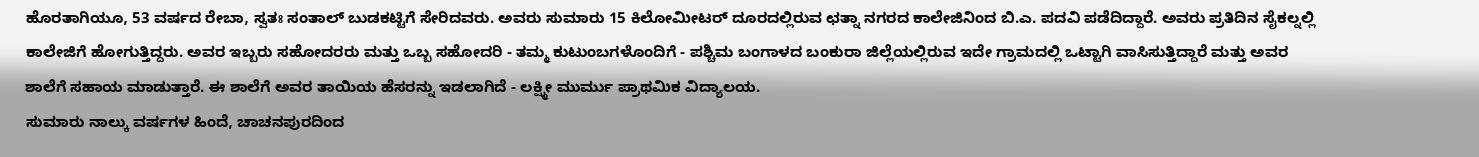ಹೊರತಾಗಿಯೂ, 53 ವರ್ಷದ ರೇಬಾ, ಸ್ವತಃ ಸಂತಾಲ್ ಬುಡಕಟ್ಟಿಗೆ ಸೇರಿದವರು. ಅವರು ಸುಮಾರು 15 ಕಿಲೋಮೀಟರ್ ದೂರದಲ್ಲಿರುವ ಛತ್ನಾ ನಗರದ ಕಾಲೇಜಿನಿಂದ ಬಿ.ಎ. ಪದವಿ ಪಡೆದಿದ್ದಾರೆ. ಅವರು ಪ್ರತಿದಿನ ಸೈಕಲ್ನಲ್ಲಿ ಕಾಲೇಜಿಗೆ ಹೋಗುತ್ತಿದ್ದರು. ಅವರ ಇಬ್ಬರು ಸಹೋದರರು ಮತ್ತು ಒಬ್ಬ ಸಹೋದರಿ - ತಮ್ಮ ಕುಟುಂಬಗಳೊಂದಿಗೆ - ಪಶ್ಚಿಮ ಬಂಗಾಳದ ಬಂಕುರಾ ಜಿಲ್ಲೆಯಲ್ಲಿರುವ ಇದೇ ಗ್ರಾಮದಲ್ಲಿ ಒಟ್ಟಾಗಿ ವಾಸಿಸುತ್ತಿದ್ದಾರೆ ಮತ್ತು ಅವರ ಶಾಲೆಗೆ ಸಹಾಯ ಮಾಡುತ್ತಾರೆ. ಈ ಶಾಲೆಗೆ ಅವರ ತಾಯಿಯ ಹೆಸರನ್ನು ಇಡಲಾಗಿದೆ - ಲಕ್ಷ್ಮೀ ಮುರ್ಮು ಪ್ರಾಥಮಿಕ ವಿದ್ಯಾಲಯ.
ಸುಮಾರು ನಾಲ್ಕು ವರ್ಷಗಳ ಹಿಂದೆ, ಚಾಚನಪುರದಿಂದ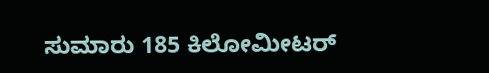ಸುಮಾರು 185 ಕಿಲೋಮೀಟರ್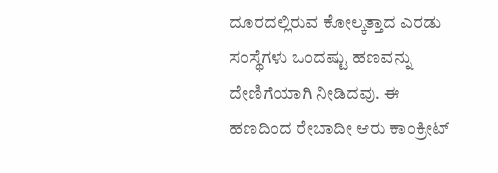ದೂರದಲ್ಲಿರುವ ಕೋಲ್ಕತ್ತಾದ ಎರಡು ಸಂಸ್ಥೆಗಳು ಒಂದಷ್ಟು ಹಣವನ್ನು ದೇಣಿಗೆಯಾಗಿ ನೀಡಿದವು. ಈ ಹಣದಿಂದ ರೇಬಾದೀ ಆರು ಕಾಂಕ್ರೀಟ್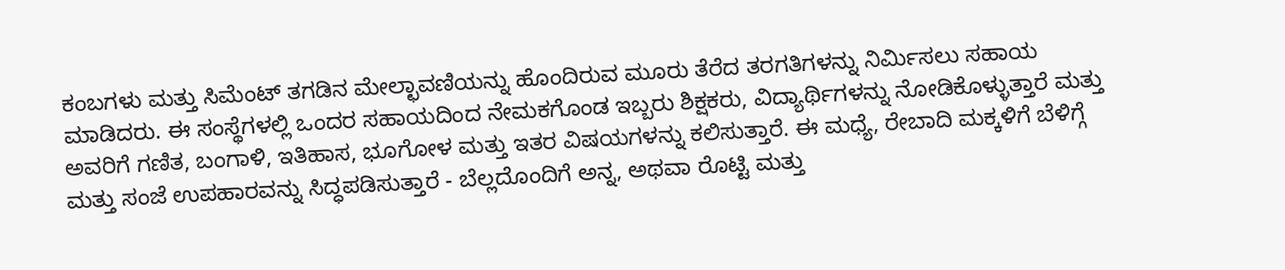ಕಂಬಗಳು ಮತ್ತು ಸಿಮೆಂಟ್ ತಗಡಿನ ಮೇಲ್ಛಾವಣಿಯನ್ನು ಹೊಂದಿರುವ ಮೂರು ತೆರೆದ ತರಗತಿಗಳನ್ನು ನಿರ್ಮಿಸಲು ಸಹಾಯ ಮಾಡಿದರು. ಈ ಸಂಸ್ಥೆಗಳಲ್ಲಿ ಒಂದರ ಸಹಾಯದಿಂದ ನೇಮಕಗೊಂಡ ಇಬ್ಬರು ಶಿಕ್ಷಕರು, ವಿದ್ಯಾರ್ಥಿಗಳನ್ನು ನೋಡಿಕೊಳ್ಳುತ್ತಾರೆ ಮತ್ತು ಅವರಿಗೆ ಗಣಿತ, ಬಂಗಾಳಿ, ಇತಿಹಾಸ, ಭೂಗೋಳ ಮತ್ತು ಇತರ ವಿಷಯಗಳನ್ನು ಕಲಿಸುತ್ತಾರೆ. ಈ ಮಧ್ಯೆ, ರೇಬಾದಿ ಮಕ್ಕಳಿಗೆ ಬೆಳಿಗ್ಗೆ ಮತ್ತು ಸಂಜೆ ಉಪಹಾರವನ್ನು ಸಿದ್ಧಪಡಿಸುತ್ತಾರೆ - ಬೆಲ್ಲದೊಂದಿಗೆ ಅನ್ನ, ಅಥವಾ ರೊಟ್ಟಿ ಮತ್ತು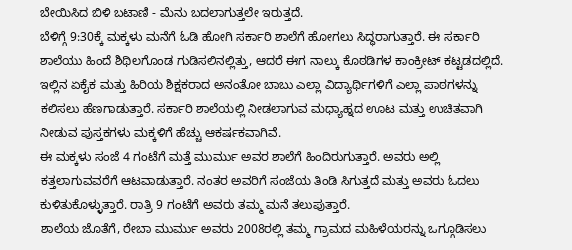ಬೇಯಿಸಿದ ಬಿಳಿ ಬಟಾಣಿ - ಮೆನು ಬದಲಾಗುತ್ತಲೇ ಇರುತ್ತದೆ.
ಬೆಳಿಗ್ಗೆ 9:30ಕ್ಕೆ ಮಕ್ಕಳು ಮನೆಗೆ ಓಡಿ ಹೋಗಿ ಸರ್ಕಾರಿ ಶಾಲೆಗೆ ಹೋಗಲು ಸಿದ್ಧರಾಗುತ್ತಾರೆ. ಈ ಸರ್ಕಾರಿ ಶಾಲೆಯು ಹಿಂದೆ ಶಿಥಿಲಗೊಂಡ ಗುಡಿಸಲಿನಲ್ಲಿತ್ತು, ಆದರೆ ಈಗ ನಾಲ್ಕು ಕೊಠಡಿಗಳ ಕಾಂಕ್ರೀಟ್ ಕಟ್ಟಡದಲ್ಲಿದೆ. ಇಲ್ಲಿನ ಏಕೈಕ ಮತ್ತು ಹಿರಿಯ ಶಿಕ್ಷಕರಾದ ಅನಂತೋ ಬಾಬು ಎಲ್ಲಾ ವಿದ್ಯಾರ್ಥಿಗಳಿಗೆ ಎಲ್ಲಾ ಪಾಠಗಳನ್ನು ಕಲಿಸಲು ಹೆಣಗಾಡುತ್ತಾರೆ. ಸರ್ಕಾರಿ ಶಾಲೆಯಲ್ಲಿ ನೀಡಲಾಗುವ ಮಧ್ಯಾಹ್ನದ ಊಟ ಮತ್ತು ಉಚಿತವಾಗಿ ನೀಡುವ ಪುಸ್ತಕಗಳು ಮಕ್ಕಳಿಗೆ ಹೆಚ್ಚು ಆಕರ್ಷಕವಾಗಿವೆ.
ಈ ಮಕ್ಕಳು ಸಂಜೆ 4 ಗಂಟೆಗೆ ಮತ್ತೆ ಮುರ್ಮು ಅವರ ಶಾಲೆಗೆ ಹಿಂದಿರುಗುತ್ತಾರೆ. ಅವರು ಅಲ್ಲಿ ಕತ್ತಲಾಗುವವರೆಗೆ ಆಟವಾಡುತ್ತಾರೆ. ನಂತರ ಅವರಿಗೆ ಸಂಜೆಯ ತಿಂಡಿ ಸಿಗುತ್ತದೆ ಮತ್ತು ಅವರು ಓದಲು ಕುಳಿತುಕೊಳ್ಳುತ್ತಾರೆ. ರಾತ್ರಿ 9 ಗಂಟೆಗೆ ಅವರು ತಮ್ಮ ಮನೆ ತಲುಪುತ್ತಾರೆ.
ಶಾಲೆಯ ಜೊತೆಗೆ, ರೇಬಾ ಮುರ್ಮು ಅವರು 2008ರಲ್ಲಿ ತಮ್ಮ ಗ್ರಾಮದ ಮಹಿಳೆಯರನ್ನು ಒಗ್ಗೂಡಿಸಲು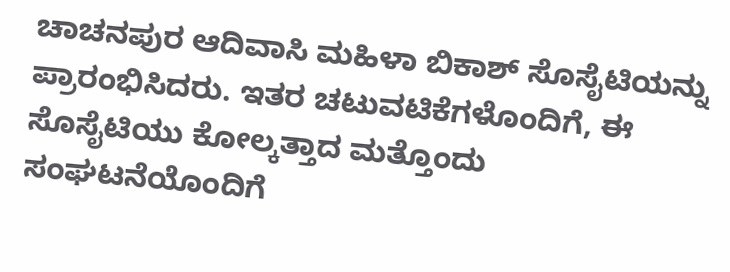ಚಾಚನಪುರ ಆದಿವಾಸಿ ಮಹಿಳಾ ಬಿಕಾಶ್ ಸೊಸೈಟಿಯನ್ನು ಪ್ರಾರಂಭಿಸಿದರು. ಇತರ ಚಟುವಟಿಕೆಗಳೊಂದಿಗೆ, ಈ ಸೊಸೈಟಿಯು ಕೋಲ್ಕತ್ತಾದ ಮತ್ತೊಂದು ಸಂಘಟನೆಯೊಂದಿಗೆ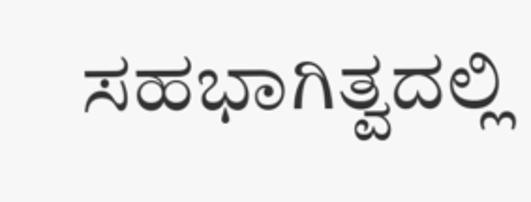ಸಹಭಾಗಿತ್ವದಲ್ಲಿ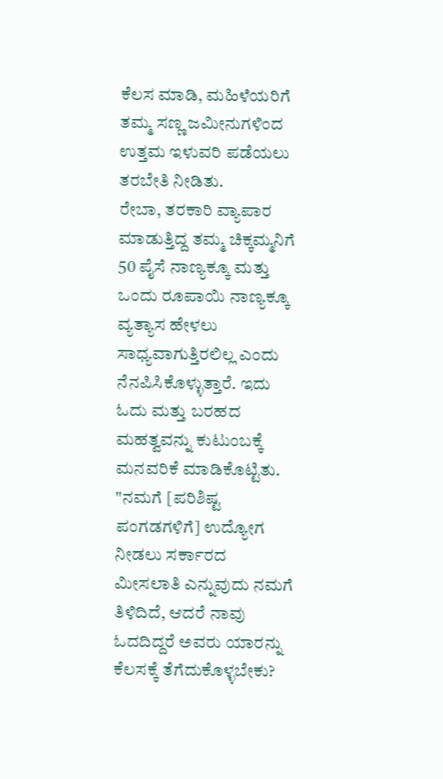ಕೆಲಸ ಮಾಡಿ, ಮಹಿಳೆಯರಿಗೆ ತಮ್ಮ ಸಣ್ಣ ಜಮೀನುಗಳಿಂದ ಉತ್ತಮ ಇಳುವರಿ ಪಡೆಯಲು ತರಬೇತಿ ನೀಡಿತು.
ರೇಬಾ, ತರಕಾರಿ ವ್ಯಾಪಾರ ಮಾಡುತ್ತಿದ್ದ ತಮ್ಮ ಚಿಕ್ಕಮ್ಮನಿಗೆ 50 ಪೈಸೆ ನಾಣ್ಯಕ್ಕೂ ಮತ್ತು ಒಂದು ರೂಪಾಯಿ ನಾಣ್ಯಕ್ಕೂ ವ್ಯತ್ಯಾಸ ಹೇಳಲು ಸಾಧ್ಯವಾಗುತ್ತಿರಲಿಲ್ಲ ಎಂದು ನೆನಪಿಸಿಕೊಳ್ಳುತ್ತಾರೆ. ಇದು ಓದು ಮತ್ತು ಬರಹದ ಮಹತ್ವವನ್ನು ಕುಟುಂಬಕ್ಕೆ ಮನವರಿಕೆ ಮಾಡಿಕೊಟ್ಟಿತು. "ನಮಗೆ [ಪರಿಶಿಷ್ಟ ಪಂಗಡಗಳಿಗೆ] ಉದ್ಯೋಗ ನೀಡಲು ಸರ್ಕಾರದ ಮೀಸಲಾತಿ ಎನ್ನುವುದು ನಮಗೆ ತಿಳಿದಿದೆ, ಆದರೆ ನಾವು ಓದದಿದ್ದರೆ ಅವರು ಯಾರನ್ನು ಕೆಲಸಕ್ಕೆ ತೆಗೆದುಕೊಳ್ಳಬೇಕು?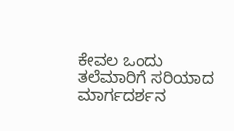ಕೇವಲ ಒಂದು ತಲೆಮಾರಿಗೆ ಸರಿಯಾದ ಮಾರ್ಗದರ್ಶನ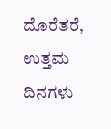ದೊರೆತರೆ, ಉತ್ತಮ ದಿನಗಳು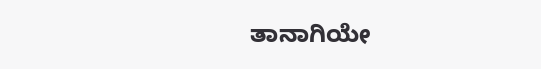ತಾನಾಗಿಯೇ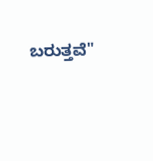ಬರುತ್ತವೆ"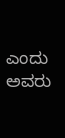ಎಂದು ಅವರು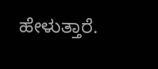ಹೇಳುತ್ತಾರೆ.